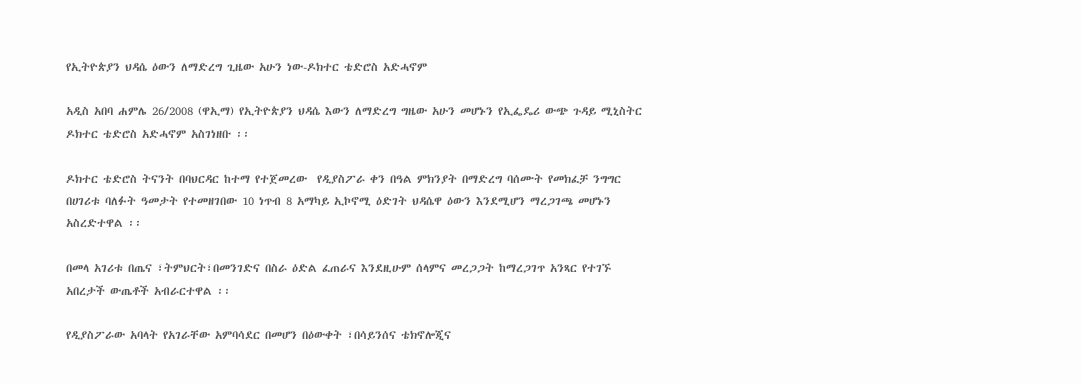የኢትዮጵያን ህዳሴ ዕውን ለማድረግ ጊዜው አሁን ነው-ዶክተር ቴድሮስ አድሓኖም

አዲስ አበባ ሐምሌ 26/2008 (ዋኢማ) የኢትዮጵያን ህዳሴ እውን ለማድረግ ግዜው አሁን መሆኑን የኢፌዴሪ ውጭ ጉዳይ ሚኒስትር ዶክተር ቴድሮስ አድሓኖም አስገነዘቡ ፡፡

ዶክተር ቴድሮስ ትናንት በባህርዳር ከተማ የተጀመረው  የዲያስፖራ ቀን በዓል ምክንያት በማድረግ ባሰሙት የመክፈቻ ንግግር በሀገሪቱ ባለፉት ዓመታት የተመዘገበው 10 ነጥብ 8 አማካይ ኢኮኖሚ ዕድገት ህዳሴዋ ዕውን እንደሚሆን ማረጋገጫ መሆኑን አስረድተዋል ፡፡

በመላ አገሪቱ በጤና ፣ትምህርት፣በመንገድና በስራ ዕድል ፈጠራና እንደዚሁም ሰላምና መረጋጋት ከማረጋገጥ አንጻር የተገኙ አበረታች ውጤቶች አብራርተዋል ፡፡

የዲያስፖራው አባላት የአገራቸው አምባሳደር በመሆን በዕውቀት ፣በሳይንሰና ቴክኖሎጂና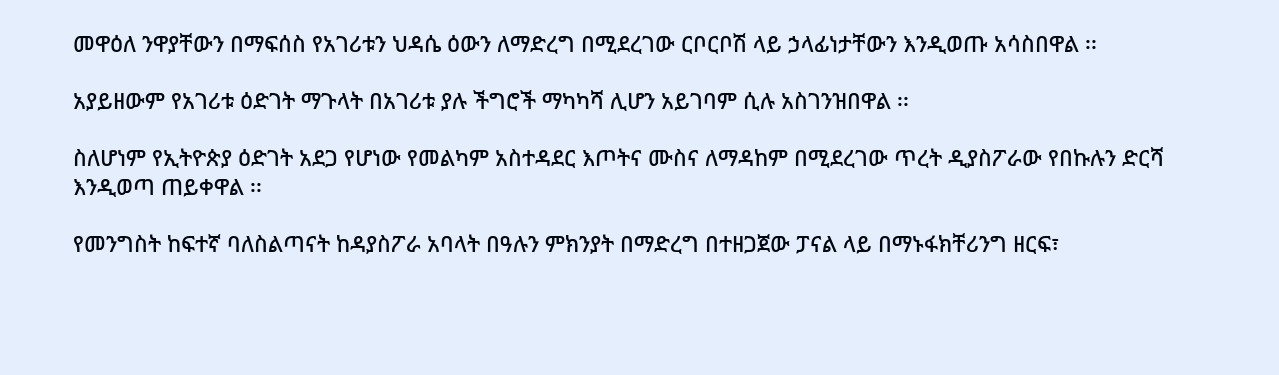መዋዕለ ንዋያቸውን በማፍሰስ የአገሪቱን ህዳሴ ዕውን ለማድረግ በሚደረገው ርቦርቦሽ ላይ ኃላፊነታቸውን እንዲወጡ አሳስበዋል ፡፡

አያይዘውም የአገሪቱ ዕድገት ማጉላት በአገሪቱ ያሉ ችግሮች ማካካሻ ሊሆን አይገባም ሲሉ አስገንዝበዋል ፡፡

ስለሆነም የኢትዮጵያ ዕድገት አደጋ የሆነው የመልካም አስተዳደር እጦትና ሙስና ለማዳከም በሚደረገው ጥረት ዲያስፖራው የበኩሉን ድርሻ እንዲወጣ ጠይቀዋል ፡፡

የመንግስት ከፍተኛ ባለስልጣናት ከዳያስፖራ አባላት በዓሉን ምክንያት በማድረግ በተዘጋጀው ፓናል ላይ በማኑፋክቸሪንግ ዘርፍ፣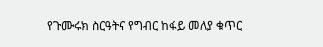የጉሙሩክ ስርዓትና የግብር ከፋይ መለያ ቁጥር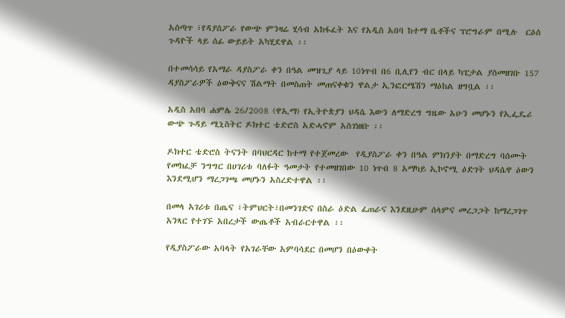አሰጣጥ ፣የዳያሰፖራ የውጭ ምንዛሬ ሂሳብ አከፋፈት እና የአዲስ አበባ ከተማ ቤቶችና ፕሮግራም በሚሉ  ርዕሰ ጉዳዮች ላይ ሰፊ ውይይት አካሂደዋል ፡፡

በተመሳሳይ የአማራ ዳያስፖራ ቀን በዓል መዝጊያ ላይ 10ነጥብ በ6 ቢሊየን ብር በላይ ካፒታል ያስመዘገቡ 157 ዳያስፖራዎች ዕውቅናና ሽልማት በመስጠት መጠናቀቁን ዋልታ ኢንፎርሜሽን ማዕከል ዘግቧል ፡፡

አዲስ አበባ ሐምሌ 26/2008 (ዋኢማ) የኢትዮጵያን ህዳሴ እውን ለማድረግ ግዜው አሁን መሆኑን የኢፌዴሪ ውጭ ጉዳይ ሚኒስትር ዶክተር ቴድሮስ አድሓኖም አስገነዘቡ ፡፡

ዶክተር ቴድሮስ ትናንት በባህርዳር ከተማ የተጀመረው  የዲያስፖራ ቀን በዓል ምክንያት በማድረግ ባሰሙት የመክፈቻ ንግግር በሀገሪቱ ባለፉት ዓመታት የተመዘገበው 10 ነጥብ 8 አማካይ ኢኮኖሚ ዕድገት ህዳሴዋ ዕውን እንደሚሆን ማረጋገጫ መሆኑን አስረድተዋል ፡፡

በመላ አገሪቱ በጤና ፣ትምህርት፣በመንገድና በስራ ዕድል ፈጠራና እንደዚሁም ሰላምና መረጋጋት ከማረጋገጥ አንጻር የተገኙ አበረታች ውጤቶች አብራርተዋል ፡፡

የዲያስፖራው አባላት የአገራቸው አምባሳደር በመሆን በዕውቀት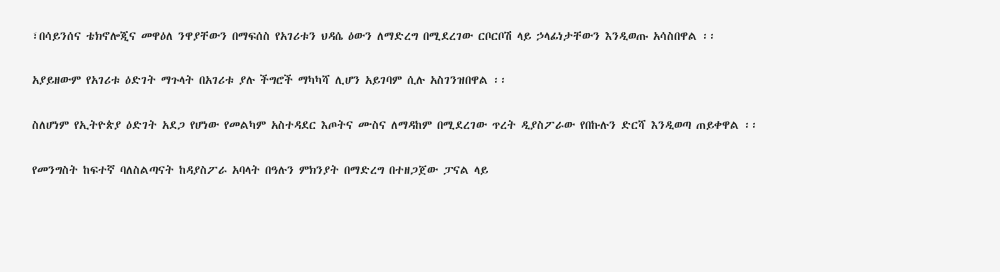፣በሳይንሰና ቴክኖሎጂና መዋዕለ ንዋያቸውን በማፍሰስ የአገሪቱን ህዳሴ ዕውን ለማድረግ በሚደረገው ርቦርቦሽ ላይ ኃላፊነታቸውን እንዲወጡ አሳስበዋል ፡፡

አያይዘውም የአገሪቱ ዕድገት ማጉላት በአገሪቱ ያሉ ችግሮች ማካካሻ ሊሆን አይገባም ሲሉ አስገንዝበዋል ፡፡

ስለሆነም የኢትዮጵያ ዕድገት አደጋ የሆነው የመልካም አስተዳደር እጦትና ሙስና ለማዳከም በሚደረገው ጥረት ዲያስፖራው የበኩሉን ድርሻ እንዲወጣ ጠይቀዋል ፡፡

የመንግስት ከፍተኛ ባለስልጣናት ከዳያስፖራ አባላት በዓሉን ምክንያት በማድረግ በተዘጋጀው ፓናል ላይ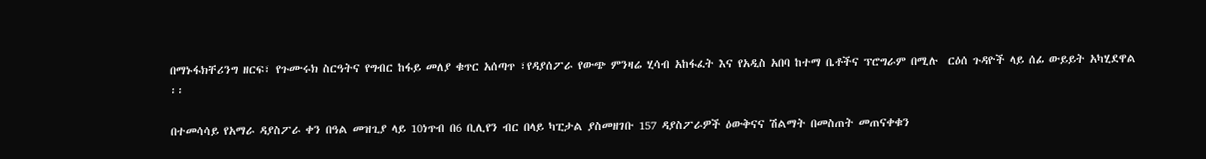በማኑፋክቸሪንግ ዘርፍ፣ የጉሙሩክ ስርዓትና የግብር ከፋይ መለያ ቁጥር አሰጣጥ ፣የዳያሰፖራ የውጭ ምንዛሬ ሂሳብ አከፋፈት እና የአዲስ አበባ ከተማ ቤቶችና ፕሮግራም በሚሉ  ርዕሰ ጉዳዮች ላይ ሰፊ ውይይት አካሂደዋል ፡፡

በተመሳሳይ የአማራ ዳያስፖራ ቀን በዓል መዝጊያ ላይ 10ነጥብ በ6 ቢሊየን ብር በላይ ካፒታል ያስመዘገቡ 157 ዳያስፖራዎች ዕውቅናና ሽልማት በመስጠት መጠናቀቁን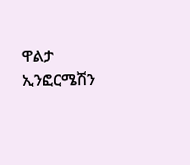ዋልታ ኢንፎርሜሽን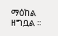ማዕከል ዘግቧል ፡፡